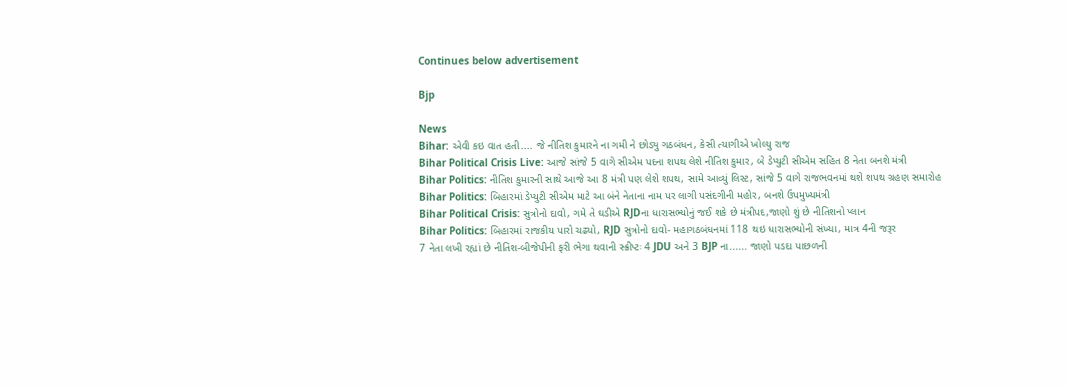Continues below advertisement

Bjp

News
Bihar: એવી કઇ વાત હતી.... જે નીતિશ કુમારને ના ગમી ને છોડ્યુ ગઠબંધન, કેસી ત્યાગીએ ખોલ્યુ રાજ
Bihar Political Crisis Live: આજે સાંજે 5 વાગે સીએમ પદના શપથ લેશે નીતિશ કુમાર, બે ડેપ્યુટી સીએમ સહિત 8 નેતા બનશે મંત્રી
Bihar Politics: નીતિશ કુમારની સાથે આજે આ 8 મંત્રી પણ લેશે શપથ, સામે આવ્યું લિસ્ટ, સાંજે 5 વાગે રાજભવનમાં થશે શપથ ગ્રહણ સમારોહ
Bihar Politics: બિહારમાં ડેપ્યુટી સીએમ માટે આ બંને નેતાના નામ પર લાગી પસંદગીની મહોર, બનશે ઉપમુખ્યમંત્રી
Bihar Political Crisis: સુત્રોનો દાવો, ગમે તે ઘડીએ RJDના ધારાસભ્યોનું જઈ શકે છે મંત્રીપદ,જાણો શું છે નીતિશનો પ્લાન
Bihar Politics: બિહારમાં રાજકીય પારો ચઢ્યો, RJD સુત્રોનો દાવો- મહાગઠબંધનમાં 118 થઇ ધારાસભ્યોની સંખ્યા, માત્ર 4ની જરૂર
7 નેતા લખી રહ્યાં છે નીતિશ-બીજેપીની ફરી ભેગા થવાની સ્ક્રીપ્ટઃ 4 JDU અને 3 BJP ના...... જાણો પડદા પાછળની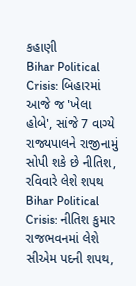કહાણી
Bihar Political Crisis: બિહારમાં આજે જ 'ખેલા હોબે', સાંજે 7 વાગ્યે રાજ્યપાલને રાજીનામું સોપી શકે છે નીતિશ, રવિવારે લેશે શપથ
Bihar Political Crisis: નીતિશ કુમાર રાજભવનમાં લેશે સીએમ પદની શપથ,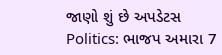જાણો શું છે અપડેટસ
Politics: ભાજપ અમારા 7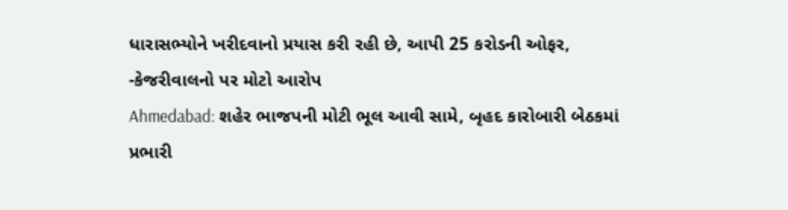ધારાસભ્યોને ખરીદવાનો પ્રયાસ કરી રહી છે, આપી 25 કરોડની ઓફર, -કેજરીવાલનો પર મોટો આરોપ
Ahmedabad: શહેર ભાજપની મોટી ભૂલ આવી સામે, બૃહદ કારોબારી બેઠકમાં પ્રભારી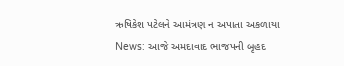ઋષિકેશ પટેલને આમંત્રણ ન અપાતા અકળાયા
News: આજે અમદાવાદ ભાજપની બૃહદ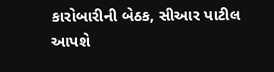કારોબારીની બેઠક, સીઆર પાટીલ આપશે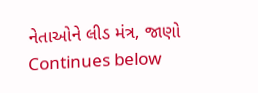નેતાઓને લીડ મંત્ર, જાણો
Continues below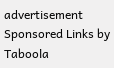advertisement
Sponsored Links by Taboola